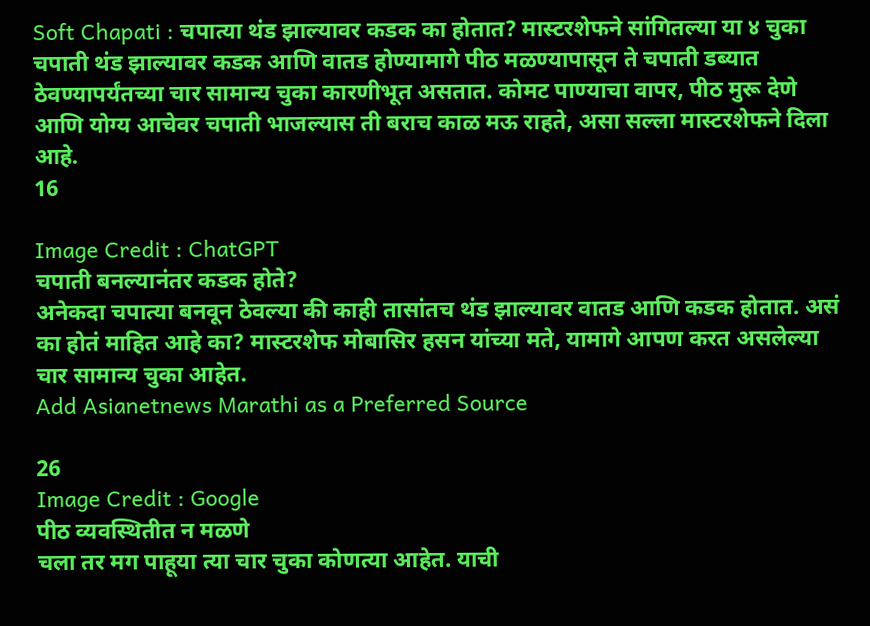Soft Chapati : चपात्या थंड झाल्यावर कडक का होतात? मास्टरशेफने सांगितल्या या ४ चुका
चपाती थंड झाल्यावर कडक आणि वातड होण्यामागे पीठ मळण्यापासून ते चपाती डब्यात ठेवण्यापर्यंतच्या चार सामान्य चुका कारणीभूत असतात. कोमट पाण्याचा वापर, पीठ मुरू देणे आणि योग्य आचेवर चपाती भाजल्यास ती बराच काळ मऊ राहते, असा सल्ला मास्टरशेफने दिला आहे.
16

Image Credit : ChatGPT
चपाती बनल्यानंतर कडक होते?
अनेकदा चपात्या बनवून ठेवल्या की काही तासांतच थंड झाल्यावर वातड आणि कडक होतात. असं का होतं माहित आहे का? मास्टरशेफ मोबासिर हसन यांच्या मते, यामागे आपण करत असलेल्या चार सामान्य चुका आहेत.
Add Asianetnews Marathi as a Preferred Source

26
Image Credit : Google
पीठ व्यवस्थितीत न मळणे
चला तर मग पाहूया त्या चार चुका कोणत्या आहेत. याची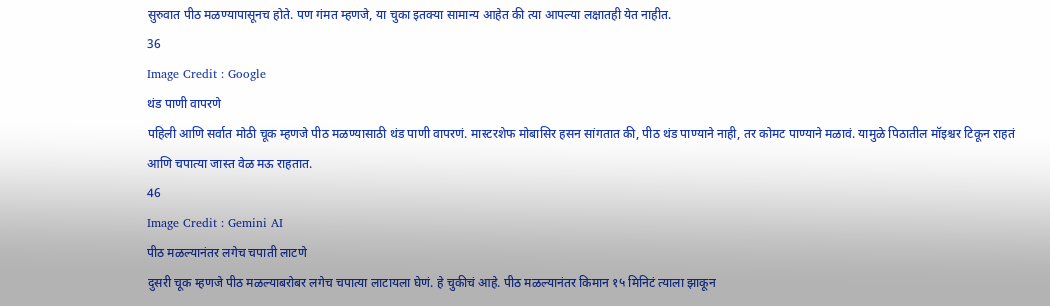सुरुवात पीठ मळण्यापासूनच होते. पण गंमत म्हणजे, या चुका इतक्या सामान्य आहेत की त्या आपल्या लक्षातही येत नाहीत.
36
Image Credit : Google
थंड पाणी वापरणे
पहिली आणि सर्वात मोठी चूक म्हणजे पीठ मळण्यासाठी थंड पाणी वापरणं. मास्टरशेफ मोबासिर हसन सांगतात की, पीठ थंड पाण्याने नाही, तर कोमट पाण्याने मळावं. यामुळे पिठातील मॉइश्चर टिकून राहतं आणि चपात्या जास्त वेळ मऊ राहतात.
46
Image Credit : Gemini AI
पीठ मळल्यानंतर लगेच चपाती लाटणे
दुसरी चूक म्हणजे पीठ मळल्याबरोबर लगेच चपात्या लाटायला घेणं. हे चुकीचं आहे. पीठ मळल्यानंतर किमान १५ मिनिटं त्याला झाकून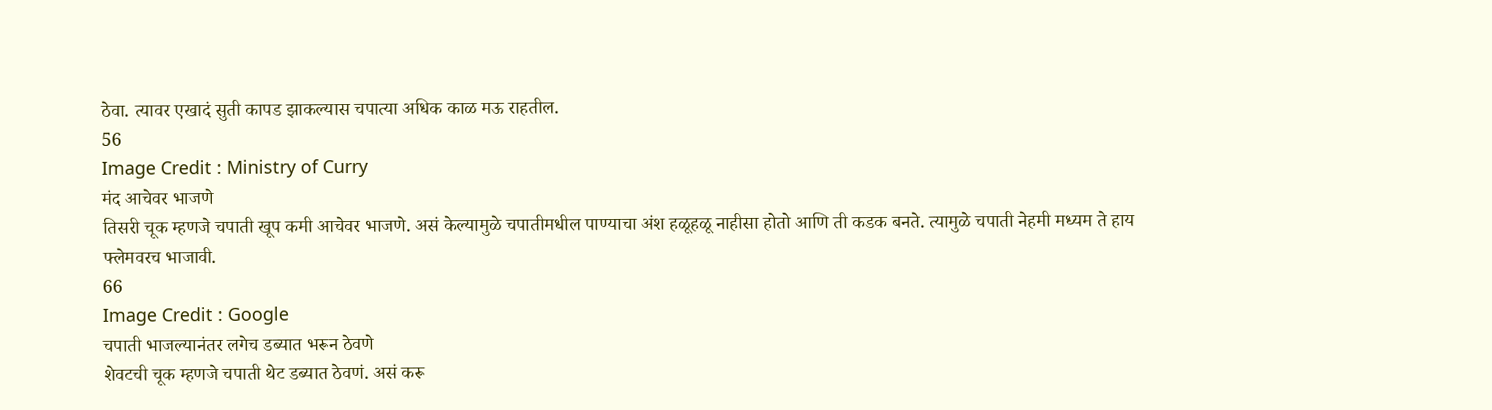ठेवा. त्यावर एखादं सुती कापड झाकल्यास चपात्या अधिक काळ मऊ राहतील.
56
Image Credit : Ministry of Curry
मंद आचेवर भाजणे
तिसरी चूक म्हणजे चपाती खूप कमी आचेवर भाजणे. असं केल्यामुळे चपातीमधील पाण्याचा अंश हळूहळू नाहीसा होतो आणि ती कडक बनते. त्यामुळे चपाती नेहमी मध्यम ते हाय फ्लेमवरच भाजावी.
66
Image Credit : Google
चपाती भाजल्यानंतर लगेच डब्यात भरून ठेवणे
शेवटची चूक म्हणजे चपाती थेट डब्यात ठेवणं. असं करू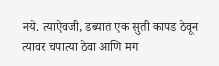नये. त्याऐवजी, डब्यात एक सुती कापड ठेवून त्यावर चपात्या ठेवा आणि मग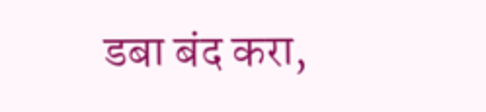डबा बंद करा,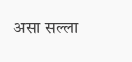असा सल्ला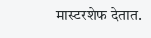मास्टरशेफ देतात.